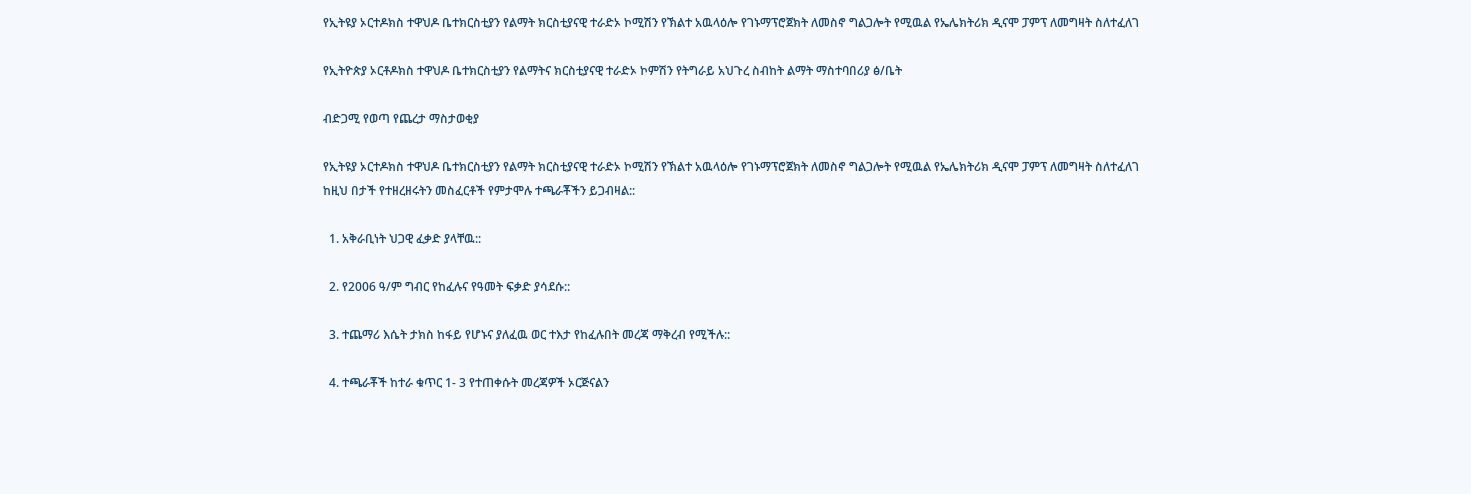የኢትዩያ ኦርተዶክስ ተዋህዶ ቤተክርስቲያን የልማት ክርስቲያናዊ ተራድኦ ኮሚሽን የኽልተ አዉላዕሎ የገኑማፕሮጀክት ለመስኖ ግልጋሎት የሚዉል የኤሌክትሪክ ዲናሞ ፓምፕ ለመግዛት ስለተፈለገ

የኢትዮጵያ ኦርቶዶክስ ተዋህዶ ቤተክርስቲያን የልማትና ክርስቲያናዊ ተራድኦ ኮምሽን የትግራይ አህጉረ ስብከት ልማት ማስተባበሪያ ፅ/ቤት

ብድጋሚ የወጣ የጨረታ ማስታወቂያ

የኢትዩያ ኦርተዶክስ ተዋህዶ ቤተክርስቲያን የልማት ክርስቲያናዊ ተራድኦ ኮሚሽን የኽልተ አዉላዕሎ የገኑማፕሮጀክት ለመስኖ ግልጋሎት የሚዉል የኤሌክትሪክ ዲናሞ ፓምፕ ለመግዛት ስለተፈለገ ከዚህ በታች የተዘረዘሩትን መስፈርቶች የምታሞሉ ተጫራቾችን ይጋብዛል::

  1. አቅራቢነት ህጋዊ ፈቃድ ያላቸዉ::

  2. የ2006 ዓ/ም ግብር የከፈሉና የዓመት ፍቃድ ያሳደሱ::

  3. ተጨማሪ እሴት ታክስ ከፋይ የሆኑና ያለፈዉ ወር ተእታ የከፈሉበት መረጃ ማቅረብ የሚችሉ::

  4. ተጫራቾች ከተራ ቁጥር 1- 3 የተጠቀሱት መረጃዎች ኦርጅናልን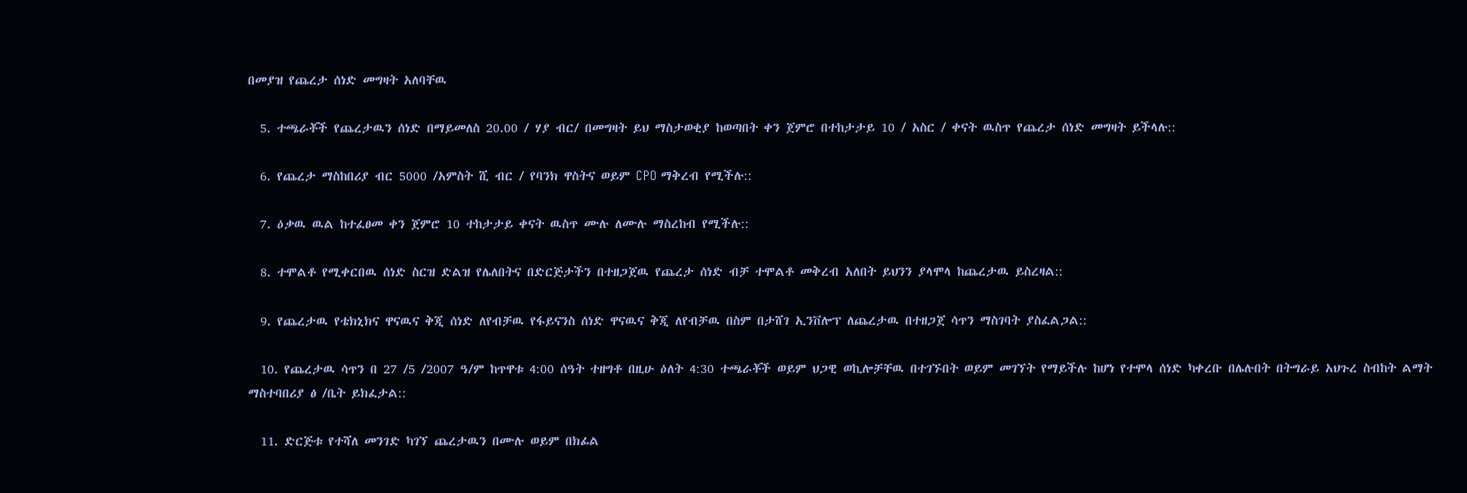በመያዝ የጨረታ ሰነድ መግዛት አለባቸዉ

  5. ተጫራቾች የጨረታዉን ሰነድ በማይመለስ 20.00 / ሃያ ብር/ በመግዛት ይህ ማስታወቂያ ከወጣበት ቀን ጀምሮ በተከታታይ 10 / አስር / ቀናት ዉስጥ የጨረታ ሰነድ መግዛት ይችላሉ::

  6. የጨረታ ማስከበሪያ ብር 5000 /አምስት ሺ ብር / የባንክ ዋስትና ወይም CPO ማቅረብ የሚችሉ::

  7. ዕቃዉ ዉል ከተፈፀመ ቀን ጀምሮ 10 ተከታታይ ቀናት ዉስጥ ሙሉ ለሙሉ ማስረከብ የሚችሉ::

  8. ተሞልቶ የሚቀርበዉ ሰነድ ስርዝ ድልዝ የሌለበትና በድርጅታችን በተዘጋጀዉ የጨረታ ሰነድ ብቻ ተሞልቶ መቅረብ አለበት ይህንን ያላሞላ ከጨረታዉ ይስረዛል::

  9. የጨረታዉ የቴክኒክና ዋናዉና ቅጂ ሰነድ ለየብቻዉ የፋይናንስ ሰነድ ዋናዉና ቅጂ ለየብቻዉ በስም በታሸገ ኢንቨሎፕ ለጨረታዉ በተዘጋጀ ሳጥን ማስገባት ያስፈልጋል::

  10. የጨረታዉ ሳጥን በ 27 /5 /2007 ዓ/ም ከጥዋቱ 4:00 ሰዓት ተዘግቶ በዚሁ ዕለት 4:30 ተጫራቾች ወይም ህጋዊ ወኪሎቻቸዉ በተገኙበት ወይም መገኘት የማይችሉ ከሆነ የተሞላ ሰነድ ካቀረቡ በሌሉበት በትግራይ አህጉረ ስብከት ልማት ማስተባበሪያ ፅ /ቤት ይክፈታል::

  11. ድርጅቱ የተሻለ መንገድ ካገኘ ጨረታዉን በሙሉ ወይም በክፊል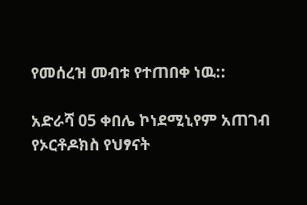የመሰረዝ መብቱ የተጠበቀ ነዉ::

አድራሻ 05 ቀበሌ ኮነደሚኒየም አጠገብ የኦርቶዶክስ የህፃናት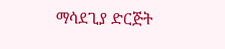ማሳደጊያ ድርጅት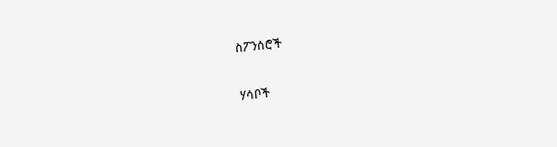ስፖንሰሮች

ሃሳቦች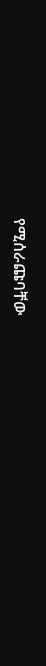የሚሰራጩባቸው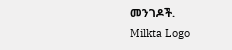መንገዶች.
Milkta Logo